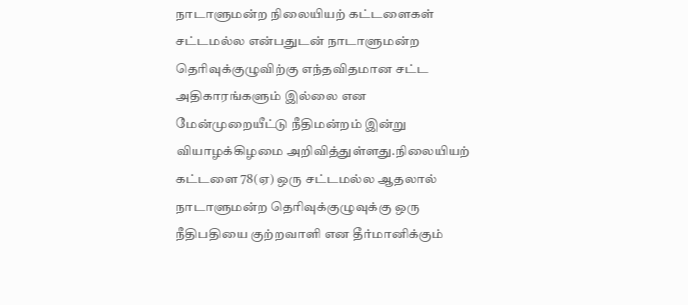நாடாளுமன்ற நிலையியற் கட்டளைகள் சட்டமல்ல என்பதுடன் நாடாளுமன்ற தெரிவுக்குழுவிற்கு எந்தவிதமான சட்ட அதிகாரங்களும் இல்லை என மேன்முறையீட்டு நீதிமன்றம் இன்று வியாழக்கிழமை அறிவித்துள்ளது.நிலையியற் கட்டளை 78(ஏ) ஒரு சட்டமல்ல ஆதலால் நாடாளுமன்ற தெரிவுக்குழுவுக்கு ஒரு நீதிபதியை குற்றவாளி என தீர்மானிக்கும்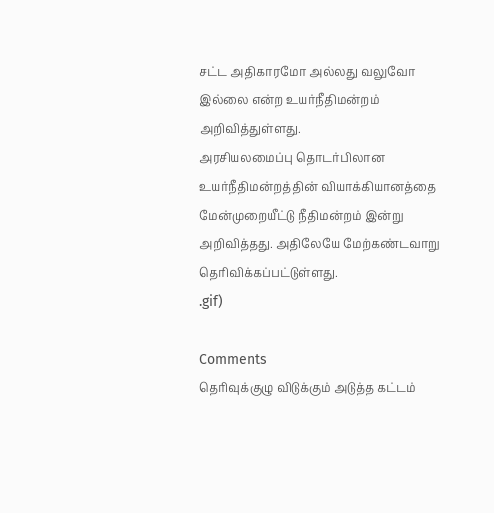சட்ட அதிகாரமோ அல்லது வலுவோ இல்லை என்ற உயர்நீதிமன்றம் அறிவித்துள்ளது.
அரசியலமைப்பு தொடர்பிலான உயர்நீதிமன்றத்தின் வியாக்கியானத்தை மேன்முறையீட்டு நீதிமன்றம் இன்று அறிவித்தது. அதிலேயே மேற்கண்டவாறு தெரிவிக்கப்பட்டுள்ளது.
.gif)

Comments
தெரிவுக்குழு விடுக்கும் அடுத்த கட்டம்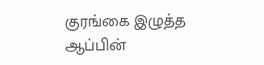குரங்கை இழுத்த ஆப்பின்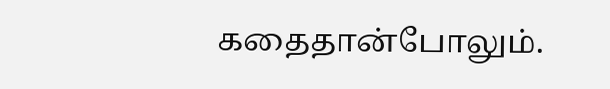கதைதான்போலும்.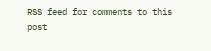RSS feed for comments to this post